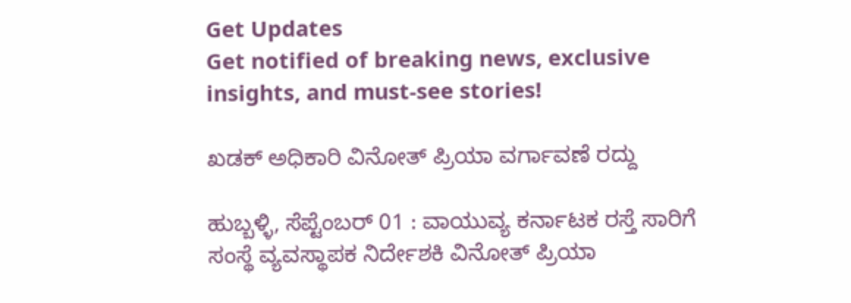Get Updates
Get notified of breaking news, exclusive insights, and must-see stories!

ಖಡಕ್ ಅಧಿಕಾರಿ ವಿನೋತ್ ಪ್ರಿಯಾ ವರ್ಗಾವಣೆ ರದ್ದು

ಹುಬ್ಬಳ್ಳಿ, ಸೆಪ್ಟೆಂಬರ್ 01 : ವಾಯುವ್ಯ ಕರ್ನಾಟಕ ರಸ್ತೆ ಸಾರಿಗೆ ಸಂಸ್ಥೆ ವ್ಯವಸ್ಥಾಪಕ ನಿರ್ದೇಶಕಿ ವಿನೋತ್ ಪ್ರಿಯಾ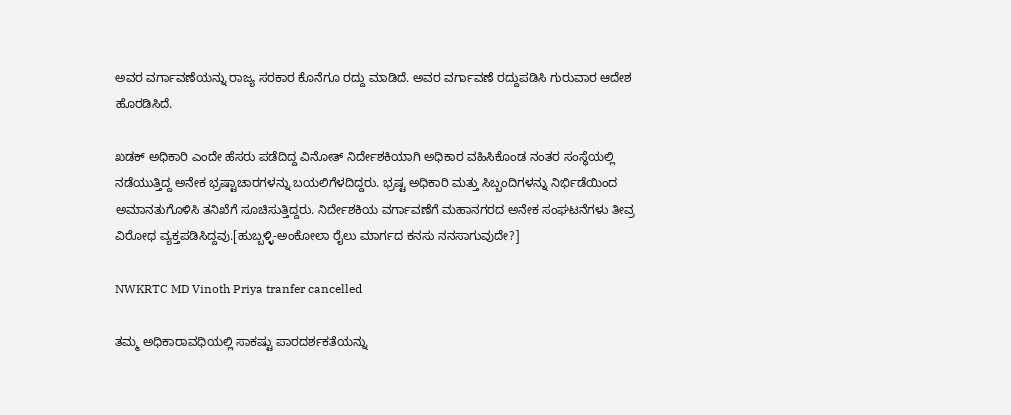ಅವರ ವರ್ಗಾವಣೆಯನ್ನು ರಾಜ್ಯ ಸರಕಾರ ಕೊನೆಗೂ ರದ್ದು ಮಾಡಿದೆ. ಅವರ ವರ್ಗಾವಣೆ ರದ್ದುಪಡಿಸಿ ಗುರುವಾರ ಆದೇಶ ಹೊರಡಿಸಿದೆ.

ಖಡಕ್ ಅಧಿಕಾರಿ ಎಂದೇ ಹೆಸರು ಪಡೆದಿದ್ದ ವಿನೋತ್ ನಿರ್ದೇಶಕಿಯಾಗಿ ಅಧಿಕಾರ ವಹಿಸಿಕೊಂಡ ನಂತರ ಸಂಸ್ಥೆಯಲ್ಲಿ ನಡೆಯುತ್ತಿದ್ದ ಅನೇಕ ಭ್ರಷ್ಟಾಚಾರಗಳನ್ನು ಬಯಲಿಗೆಳದಿದ್ದರು. ಭ್ರಷ್ಟ ಅಧಿಕಾರಿ ಮತ್ತು ಸಿಬ್ಬಂದಿಗಳನ್ನು ನಿರ್ಭಿಡೆಯಿಂದ ಅಮಾನತುಗೊಳಿಸಿ ತನಿಖೆಗೆ ಸೂಚಿಸುತ್ತಿದ್ದರು. ನಿರ್ದೇಶಕಿಯ ವರ್ಗಾವಣೆಗೆ ಮಹಾನಗರದ ಅನೇಕ ಸಂಘಟನೆಗಳು ತೀವ್ರ ವಿರೋಧ ವ್ಯಕ್ತಪಡಿಸಿದ್ದವು.[ಹುಬ್ಬಳ್ಳಿ-ಅಂಕೋಲಾ ರೈಲು ಮಾರ್ಗದ ಕನಸು ನನಸಾಗುವುದೇ?]

NWKRTC MD Vinoth Priya tranfer cancelled

ತಮ್ಮ ಅಧಿಕಾರಾವಧಿಯಲ್ಲಿ ಸಾಕಷ್ಟು ಪಾರದರ್ಶಕತೆಯನ್ನು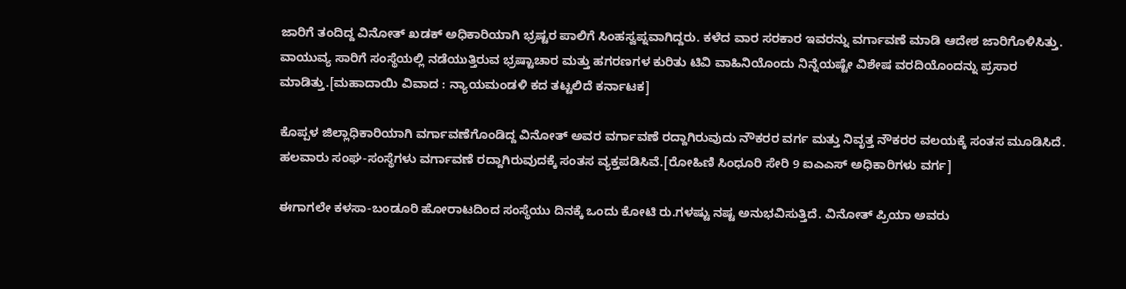ಜಾರಿಗೆ ತಂದಿದ್ದ ವಿನೋತ್ ಖಡಕ್ ಅಧಿಕಾರಿಯಾಗಿ ಭ್ರಷ್ಟರ ಪಾಲಿಗೆ ಸಿಂಹಸ್ವಪ್ನವಾಗಿದ್ದರು. ಕಳೆದ ವಾರ ಸರಕಾರ ಇವರನ್ನು ವರ್ಗಾವಣೆ ಮಾಡಿ ಆದೇಶ ಜಾರಿಗೊಳಿಸಿತ್ತು. ವಾಯುವ್ಯ ಸಾರಿಗೆ ಸಂಸ್ಥೆಯಲ್ಲಿ ನಡೆಯುತ್ತಿರುವ ಭ್ರಷ್ಟಾಚಾರ ಮತ್ತು ಹಗರಣಗಳ ಕುರಿತು ಟಿವಿ ವಾಹಿನಿಯೊಂದು ನಿನ್ನೆಯಷ್ಟೇ ವಿಶೇಷ ವರದಿಯೊಂದನ್ನು ಪ್ರಸಾರ ಮಾಡಿತ್ತು.[ಮಹಾದಾಯಿ ವಿವಾದ : ನ್ಯಾಯಮಂಡಳಿ ಕದ ತಟ್ಟಲಿದೆ ಕರ್ನಾಟಕ]

ಕೊಪ್ಪಳ ಜಿಲ್ಲಾಧಿಕಾರಿಯಾಗಿ ವರ್ಗಾವಣೆಗೊಂಡಿದ್ದ ವಿನೋತ್ ಅವರ ವರ್ಗಾವಣೆ ರದ್ದಾಗಿರುವುದು ನೌಕರರ ವರ್ಗ ಮತ್ತು ನಿವೃತ್ತ ನೌಕರರ ವಲಯಕ್ಕೆ ಸಂತಸ ಮೂಡಿಸಿದೆ. ಹಲವಾರು ಸಂಘ-ಸಂಸ್ಥೆಗಳು ವರ್ಗಾವಣೆ ರದ್ದಾಗಿರುವುದಕ್ಕೆ ಸಂತಸ ವ್ಯಕ್ತಪಡಿಸಿವೆ.[ರೋಹಿಣಿ ಸಿಂಧೂರಿ ಸೇರಿ 9 ಐಎಎಸ್ ಅಧಿಕಾರಿಗಳು ವರ್ಗ]

ಈಗಾಗಲೇ ಕಳಸಾ-ಬಂಡೂರಿ ಹೋರಾಟದಿಂದ ಸಂಸ್ಥೆಯು ದಿನಕ್ಕೆ ಒಂದು ಕೋಟಿ ರು.ಗಳಷ್ಟು ನಷ್ಟ ಅನುಭವಿಸುತ್ತಿದೆ. ವಿನೋತ್ ಪ್ರಿಯಾ ಅವರು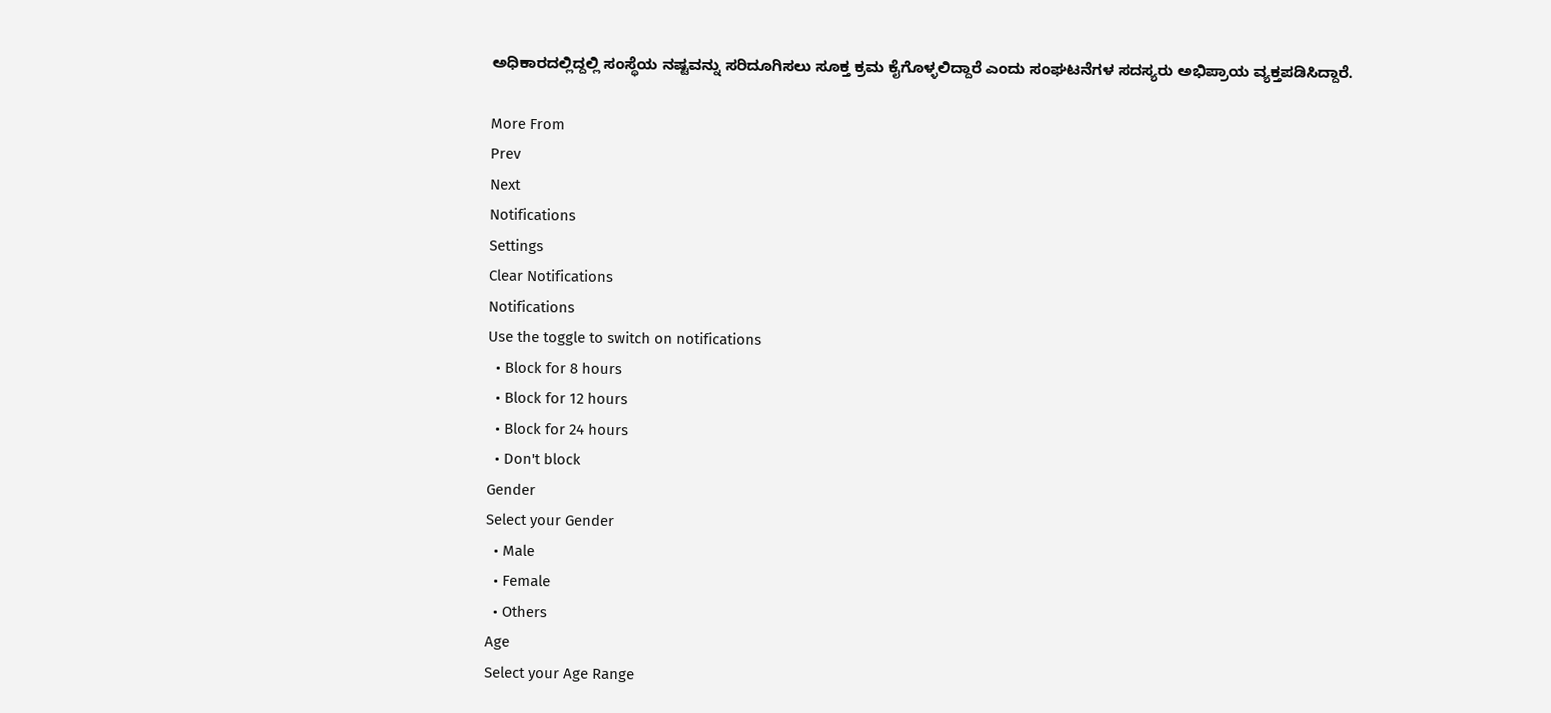ಅಧಿಕಾರದಲ್ಲಿದ್ದಲ್ಲಿ ಸಂಸ್ಥೆಯ ನಷ್ಟವನ್ನು ಸರಿದೂಗಿಸಲು ಸೂಕ್ತ ಕ್ರಮ ಕೈಗೊಳ್ಳಲಿದ್ದಾರೆ ಎಂದು ಸಂಘಟನೆಗಳ ಸದಸ್ಯರು ಅಭಿಪ್ರಾಯ ವ್ಯಕ್ತಪಡಿಸಿದ್ದಾರೆ.

More From
Prev
Next
Notifications
Settings
Clear Notifications
Notifications
Use the toggle to switch on notifications
  • Block for 8 hours
  • Block for 12 hours
  • Block for 24 hours
  • Don't block
Gender
Select your Gender
  • Male
  • Female
  • Others
Age
Select your Age Range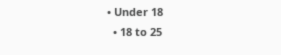• Under 18
  • 18 to 25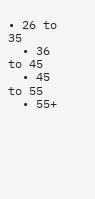• 26 to 35
  • 36 to 45
  • 45 to 55
  • 55+